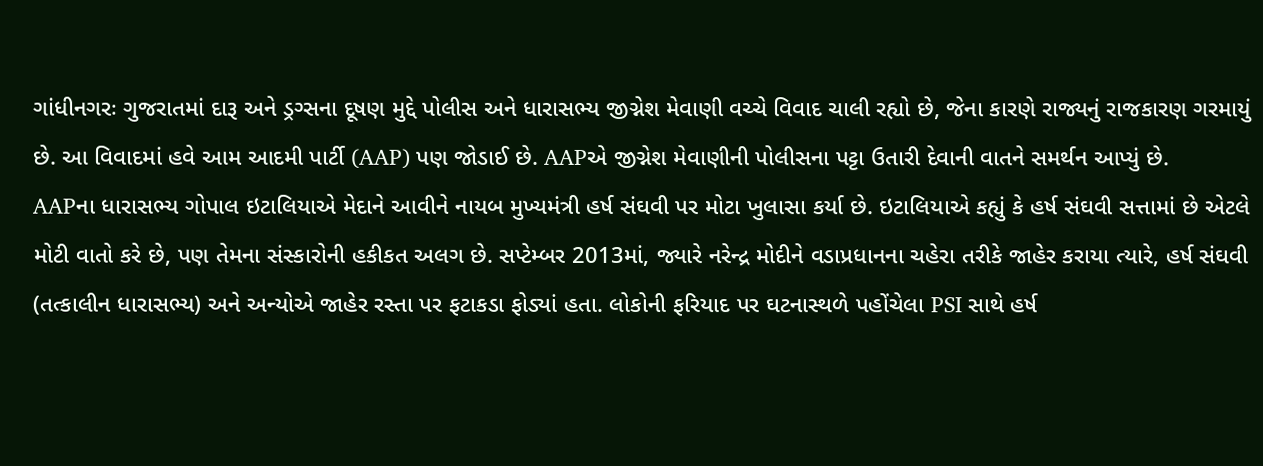ગાંધીનગરઃ ગુજરાતમાં દારૂ અને ડ્રગ્સના દૂષણ મુદ્દે પોલીસ અને ધારાસભ્ય જીગ્નેશ મેવાણી વચ્ચે વિવાદ ચાલી રહ્યો છે, જેના કારણે રાજ્યનું રાજકારણ ગરમાયું છે. આ વિવાદમાં હવે આમ આદમી પાર્ટી (AAP) પણ જોડાઈ છે. AAPએ જીગ્નેશ મેવાણીની પોલીસના પટ્ટા ઉતારી દેવાની વાતને સમર્થન આપ્યું છે.
AAPના ધારાસભ્ય ગોપાલ ઇટાલિયાએ મેદાને આવીને નાયબ મુખ્યમંત્રી હર્ષ સંઘવી પર મોટા ખુલાસા કર્યા છે. ઇટાલિયાએ કહ્યું કે હર્ષ સંઘવી સત્તામાં છે એટલે મોટી વાતો કરે છે, પણ તેમના સંસ્કારોની હકીકત અલગ છે. સપ્ટેમ્બર 2013માં, જ્યારે નરેન્દ્ર મોદીને વડાપ્રધાનના ચહેરા તરીકે જાહેર કરાયા ત્યારે, હર્ષ સંઘવી (તત્કાલીન ધારાસભ્ય) અને અન્યોએ જાહેર રસ્તા પર ફટાકડા ફોડ્યાં હતા. લોકોની ફરિયાદ પર ઘટનાસ્થળે પહોંચેલા PSI સાથે હર્ષ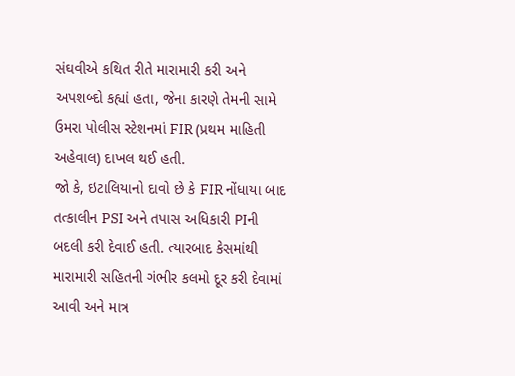સંઘવીએ કથિત રીતે મારામારી કરી અને અપશબ્દો કહ્યાં હતા, જેના કારણે તેમની સામે ઉમરા પોલીસ સ્ટેશનમાં FIR (પ્રથમ માહિતી અહેવાલ) દાખલ થઈ હતી.
જો કે, ઇટાલિયાનો દાવો છે કે FIR નોંધાયા બાદ તત્કાલીન PSI અને તપાસ અધિકારી PIની બદલી કરી દેવાઈ હતી. ત્યારબાદ કેસમાંથી મારામારી સહિતની ગંભીર કલમો દૂર કરી દેવામાં આવી અને માત્ર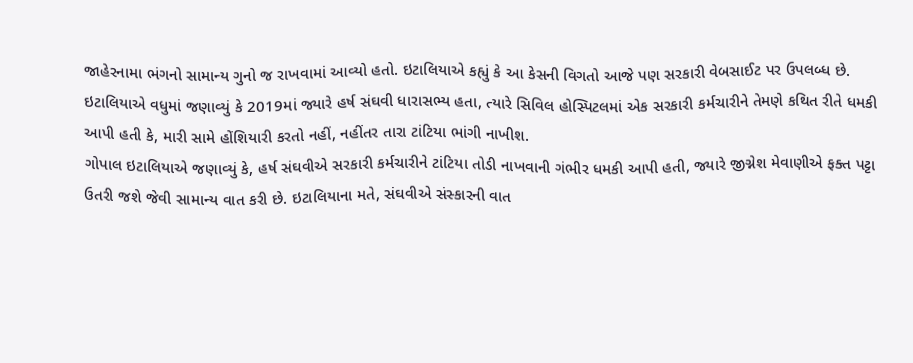જાહેરનામા ભંગનો સામાન્ય ગુનો જ રાખવામાં આવ્યો હતો. ઇટાલિયાએ કહ્યું કે આ કેસની વિગતો આજે પણ સરકારી વેબસાઈટ પર ઉપલબ્ધ છે.
ઇટાલિયાએ વધુમાં જણાવ્યું કે 2019માં જ્યારે હર્ષ સંઘવી ધારાસભ્ય હતા, ત્યારે સિવિલ હોસ્પિટલમાં એક સરકારી કર્મચારીને તેમણે કથિત રીતે ધમકી આપી હતી કે, મારી સામે હોંશિયારી કરતો નહીં, નહીંતર તારા ટાંટિયા ભાંગી નાખીશ.
ગોપાલ ઇટાલિયાએ જણાવ્યું કે, હર્ષ સંઘવીએ સરકારી કર્મચારીને ટાંટિયા તોડી નાખવાની ગંભીર ધમકી આપી હતી, જ્યારે જીગ્નેશ મેવાણીએ ફક્ત પટ્ટા ઉતરી જશે જેવી સામાન્ય વાત કરી છે. ઇટાલિયાના મતે, સંઘવીએ સંસ્કારની વાત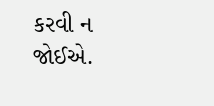કરવી ન જોઈએ.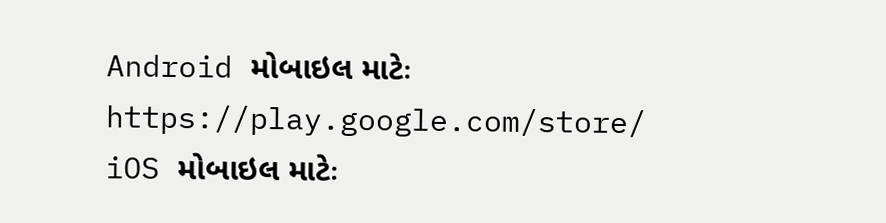Android મોબાઇલ માટેઃ https://play.google.com/store/
iOS મોબાઇલ માટેઃ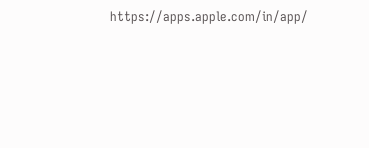https://apps.apple.com/in/app/